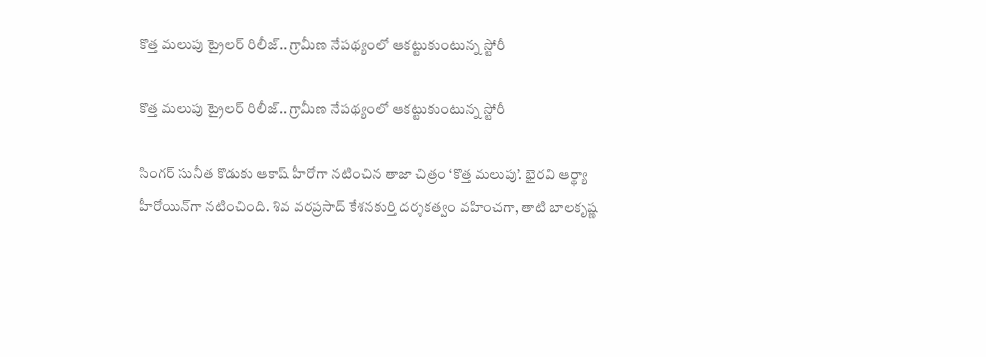కొత్త మలుపు ట్రైలర్ రిలీజ్.. గ్రామీణ నేపథ్యంలో ఆకట్టుకుంటున్న స్టోరీ

కొత్త మలుపు ట్రైలర్ రిలీజ్.. గ్రామీణ నేపథ్యంలో ఆకట్టుకుంటున్న స్టోరీ

సింగర్ సునీత కొడుకు ఆకాష్ హీరోగా నటించిన తాజా చిత్రం ‘కొత్త మలుపు’. భైరవి ఆర్థ్యా హీరోయిన్‌‌గా నటించింది. శివ వరప్రసాద్ కేశనకుర్తి దర్శకత్వం వహించగా, తాటి బాలకృష్ణ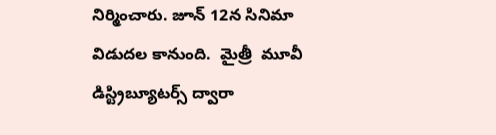నిర్మించారు. జూన్ 12న సినిమా విడుదల కానుంది.  మైత్రీ  మూవీ డిస్ట్రిబ్యూటర్స్ ద్వారా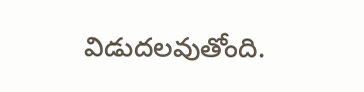విడుదలవుతోంది.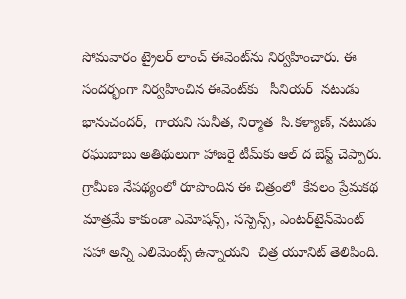సోమవారం ట్రైలర్ లాంచ్ ఈవెంట్‌‌ను నిర్వహించారు. ఈ సందర్భంగా నిర్వహించిన ఈవెంట్‌‌కు   సీనియర్  నటుడు భానుచందర్,  గాయని సునీత, నిర్మాత  సి.కళ్యాణ్, నటుడు రఘుబాబు అతిథులుగా హాజరై టీమ్‌‌కు ఆల్ ద బెస్ట్ చెప్పారు.  గ్రామీణ నేపథ్యంలో రూపొందిన ఈ చిత్రంలో  కేవలం ప్రేమకథ మాత్రమే కాకుండా ఎమోషన్స్, సస్పెన్స్, ఎంటర్‌‌‌‌టైన్‌‌మెంట్ సహా అన్ని ఎలిమెంట్స్ ఉన్నాయని  చిత్ర యూనిట్ తెలిపింది.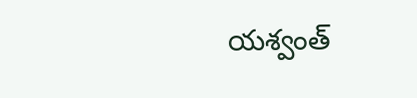యశ్వంత్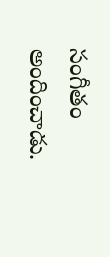సంగీతం అందించాడు.